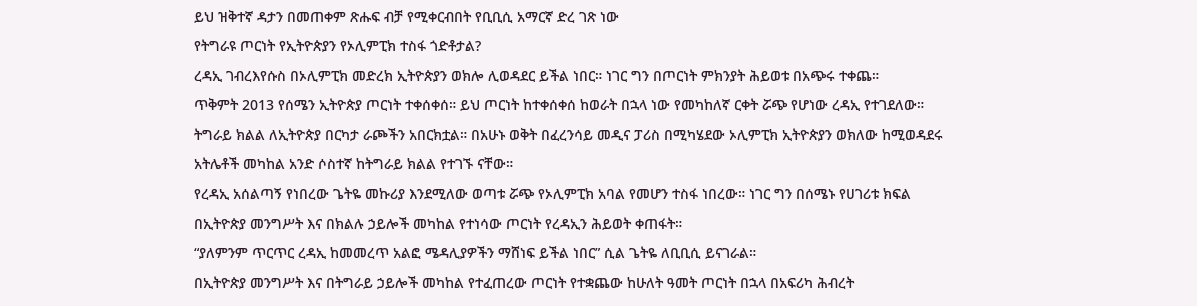ይህ ዝቅተኛ ዳታን በመጠቀም ጽሑፍ ብቻ የሚቀርብበት የቢቢሲ አማርኛ ድረ ገጽ ነው
የትግራዩ ጦርነት የኢትዮጵያን የኦሊምፒክ ተስፋ ጎድቶታል?
ረዳኢ ገብረእየሱስ በኦሊምፒክ መድረክ ኢትዮጵያን ወክሎ ሊወዳደር ይችል ነበር። ነገር ግን በጦርነት ምክንያት ሕይወቱ በአጭሩ ተቀጨ።
ጥቅምት 2013 የሰሜን ኢትዮጵያ ጦርነት ተቀሰቀሰ። ይህ ጦርነት ከተቀሰቀሰ ከወራት በኋላ ነው የመካከለኛ ርቀት ሯጭ የሆነው ረዳኢ የተገደለው።
ትግራይ ክልል ለኢትዮጵያ በርካታ ራጮችን አበርክቷል። በአሁኑ ወቅት በፈረንሳይ መዲና ፓሪስ በሚካሄደው ኦሊምፒክ ኢትዮጵያን ወክለው ከሚወዳደሩ አትሌቶች መካከል አንድ ሶስተኛ ከትግራይ ክልል የተገኙ ናቸው።
የረዳኢ አሰልጣኝ የነበረው ጌትዬ መኩሪያ እንደሚለው ወጣቱ ሯጭ የኦሊምፒክ አባል የመሆን ተስፋ ነበረው። ነገር ግን በሰሜኑ የሀገሪቱ ክፍል በኢትዮጵያ መንግሥት እና በክልሉ ኃይሎች መካከል የተነሳው ጦርነት የረዳኢን ሕይወት ቀጠፋት።
“ያለምንም ጥርጥር ረዳኢ ከመመረጥ አልፎ ሜዳሊያዎችን ማሸነፍ ይችል ነበር” ሲል ጌትዬ ለቢቢሲ ይናገራል።
በኢትዮጵያ መንግሥት እና በትግራይ ኃይሎች መካከል የተፈጠረው ጦርነት የተቋጨው ከሁለት ዓመት ጦርነት በኋላ በአፍሪካ ሕብረት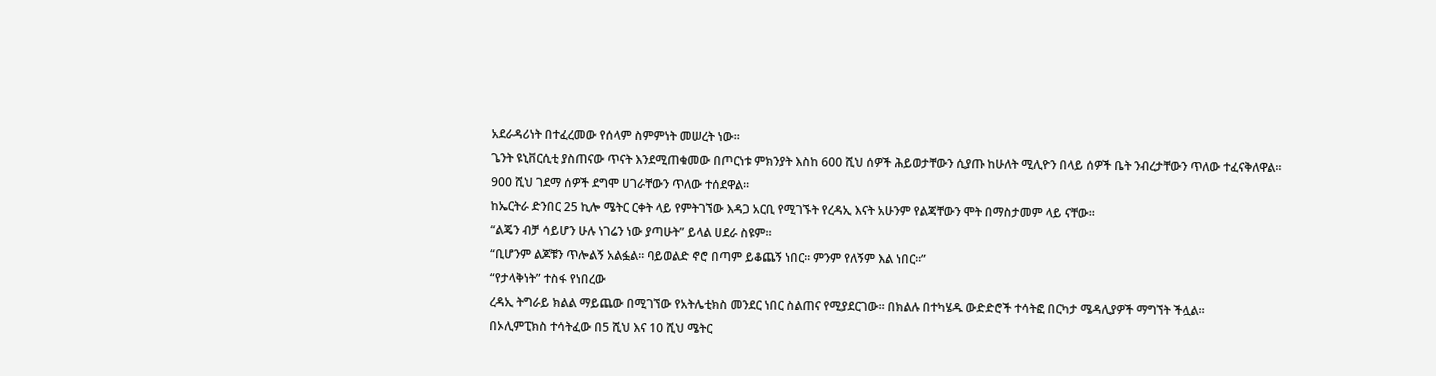አደራዳሪነት በተፈረመው የሰላም ስምምነት መሠረት ነው።
ጌንት ዩኒቨርሲቲ ያስጠናው ጥናት እንደሚጠቁመው በጦርነቱ ምክንያት እስከ 600 ሺህ ሰዎች ሕይወታቸውን ሲያጡ ከሁለት ሚሊዮን በላይ ሰዎች ቤት ንብረታቸውን ጥለው ተፈናቅለዋል። 900 ሺህ ገደማ ሰዎች ደግሞ ሀገራቸውን ጥለው ተሰደዋል።
ከኤርትራ ድንበር 25 ኪሎ ሜትር ርቀት ላይ የምትገኘው እዳጋ አርቢ የሚገኙት የረዳኢ እናት አሁንም የልጃቸውን ሞት በማስታመም ላይ ናቸው።
“ልጄን ብቻ ሳይሆን ሁሉ ነገሬን ነው ያጣሁት” ይላል ሀደራ ስዩም።
“ቢሆንም ልጆቹን ጥሎልኝ አልፏል። ባይወልድ ኖሮ በጣም ይቆጨኝ ነበር። ምንም የለኝም እል ነበር።”
“የታላቅነት” ተስፋ የነበረው
ረዳኢ ትግራይ ክልል ማይጨው በሚገኘው የአትሌቲክስ መንደር ነበር ስልጠና የሚያደርገው። በክልሉ በተካሄዱ ውድድሮች ተሳትፎ በርካታ ሜዳሊያዎች ማግኘት ችሏል።
በኦሊምፒክስ ተሳትፈው በ5 ሺህ እና 10 ሺህ ሜትር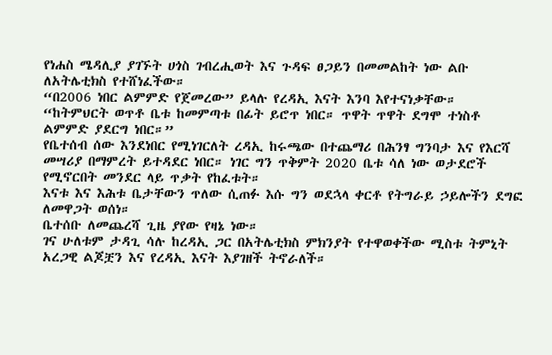የነሐስ ሜዳሊያ ያገኙት ሀጎስ ገብረሒወት እና ጉዳፍ ፀጋይን በመመልከት ነው ልቡ ለአትሌቲክስ የተሸነፈችው።
“በ2006 ነበር ልምምድ የጀመረው” ይላሉ የረዳኢ እናት እንባ እየተናነቃቸው።
“ከትምህርት ወጥቶ ቤቱ ከመምጣቱ በፊት ይሮጥ ነበር። ጥዋት ጥዋት ደግሞ ተነስቶ ልምምድ ያደርግ ነበር።”
የቤተሰብ ሰው እንደነበር የሚነገርለት ረዳኢ ከሩጫው በተጨማሪ በሕንፃ ግንባታ እና የእርሻ መሣሪያ በማምረት ይተዳደር ነበር። ነገር ግን ጥቅምት 2020 ቤቱ ሳለ ነው ወታደሮች የሚኖርበት መንደር ላይ ጥቃት የከፈቱት።
እናቱ እና እሕቱ ቤታቸውን ጥለው ሲጠፉ እሱ ግን ወደኋላ ቀርቶ የትግራይ ኃይሎችን ደግፎ ለመዋጋት ወሰነ።
ቤተሰቡ ለመጨረሻ ጊዜ ያየው የዛኔ ነው።
ገና ሁለቱም ታዳጊ ሳሉ ከረዳኢ ጋር በአትሌቲክስ ምክንያት የተዋወቀችው ሚስቱ ትምኒት አረጋዊ ልጆቿን እና የረዳኢ እናት እያገዘች ትኖራለች።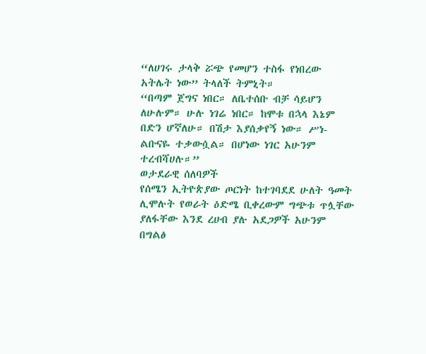“ለሀገሩ ታላቅ ሯጭ የመሆን ተስፋ የነበረው አትሌት ነው” ትላለች ትምኒት።
“በጣም ጀግና ነበር። ለቤተሰቡ ብቻ ሳይሆን ለሁሉም። ሁሉ ነገሬ ነበር። ከሞቱ በኋላ እኔም በድን ሆኛለሁ። በሽታ እያሰቃየኝ ነው። ሥነ-ልቡናዬ ተቃውሷል። በሆነው ነገር አሁንም ተረብሻሀሉ።”
ወታደራዊ ሰለባዎች
የሰሜን ኢትዮጵያው ጦርነት ከተገባደደ ሁለት ዓመት ሊሞሉት የወራት ዕድሜ ቢቀረውም ግጭቱ ጥሏቸው ያለፋቸው እንደ ረሀብ ያሉ አደጋዎች አሁንም በግልፅ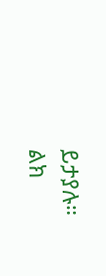ይታያሉ።
ልክ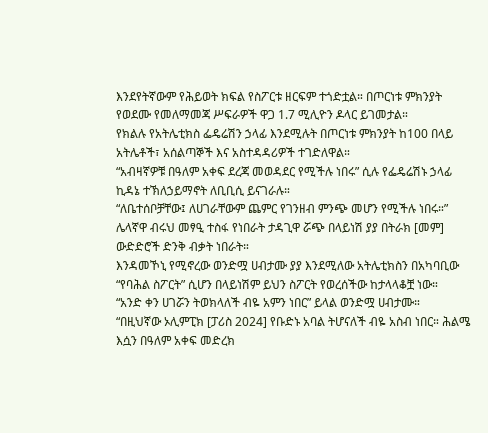እንደየትኛውም የሕይወት ክፍል የስፖርቱ ዘርፍም ተጎድቷል። በጦርነቱ ምክንያት የወደሙ የመለማመጃ ሥፍራዎች ዋጋ 1.7 ሚሊዮን ዶላር ይገመታል።
የክልሉ የአትሌቲክስ ፌዴሬሽን ኃላፊ እንደሚሉት በጦርነቱ ምክንያት ከ100 በላይ አትሌቶች፣ አሰልጣኞች እና አስተዳዳሪዎች ተገድለዋል።
“አብዛኛዎቹ በዓለም አቀፍ ደረጃ መወዳደር የሚችሉ ነበሩ” ሲሉ የፌዴሬሽኑ ኃላፊ ኪዳኔ ተኽለኃይማኖት ለቢቢሲ ይናገራሉ።
“ለቤተሰቦቻቸው፤ ለሀገራቸውም ጨምር የገንዘብ ምንጭ መሆን የሚችሉ ነበሩ።”
ሌላኛዋ ብሩህ መፃዒ ተስፋ የነበራት ታዳጊዋ ሯጭ በላይነሽ ያያ በትራክ [መም] ውድድሮች ድንቅ ብቃት ነበራት።
እንዳመኾኒ የሚኖረው ወንድሟ ሀብታሙ ያያ እንደሚለው አትሌቲክስን በአካባቢው “የባሕል ስፖርት” ሲሆን በላይነሽም ይህን ስፖርት የወረሰችው ከታላላቆቿ ነው።
“አንድ ቀን ሀገሯን ትወክላለች ብዬ አምን ነበር” ይላል ወንድሟ ሀብታሙ።
“በዚህኛው ኦሊምፒክ [ፓሪስ 2024] የቡድኑ አባል ትሆናለች ብዬ አስብ ነበር። ሕልሜ እሷን በዓለም አቀፍ መድረክ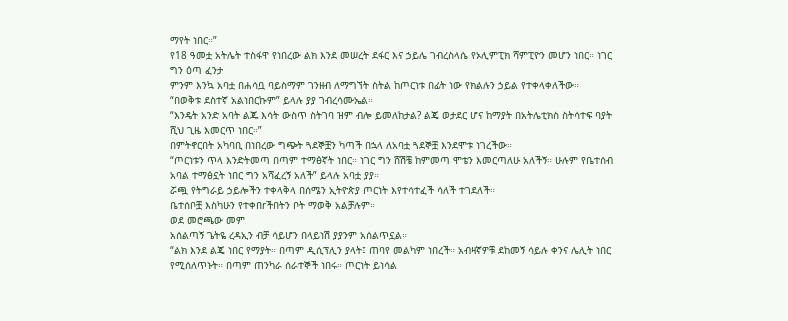ማየት ነበር።”
የ18 ዓመቷ አትሌት ተስፋዋ የነበረው ልክ እንደ መሠረት ደፋር እና ኃይሌ ገብረስላሴ የኦሊምፒክ ሻምፒዮን መሆን ነበር። ነገር ግን ዕጣ ፈንታ
ምንም እንኳ አባቷ በሐሳቧ ባይስማም ገንዘብ ለማግኘት ስትል ከጦርነቱ በፊት ነው የክልሉን ኃይል የተቀላቀለችው።
“በወቅቱ ደስተኛ አልነበርኩም” ይላሉ ያያ ገብረሳሙኤል።
“እንዴት አንድ አባት ልጁ እሳት ውስጥ ስትገባ ዝም ብሎ ይመለከታል? ልጄ ወታደር ሆና ከማያት በአትሌቲክስ ስትሳተፍ ባያት ሺህ ጊዜ እመርጥ ነበር።”
በምትኖርበት አካባቢ በነበረው ግጭት ጓደኞቿን ካጣች በኋላ ለአባቷ ጓደኞቿ እንደሞቱ ነገረችው።
“ጦርነቱን ጥላ እንድትመጣ በጣም ተማፅኛት ነበር። ነገር ግን ሸሽቼ ከምመጣ ሞቴን እመርጣለሁ አለችኝ። ሁሉም የቤተሰብ አባል ተማፅኗት ነበር ግን አሻፈረኝ አለች” ይላሉ አባቷ ያያ።
ሯጯ የትግራይ ኃይሎችን ተቀላቅላ በሰሜን ኢትዮጵያ ጦርነት እየተሳተፈች ሳለች ተገደለች።
ቤተሰቦቿ እስካሁን የተቀበrችበትን ቦት ማወቅ አልቻሉም።
ወደ መሮጫው መም
አሰልጣኝ ጌትዬ ረዳኢን ብቻ ሳይሆን በላይነሽ ያያንም አሰልጥኗል።
“ልክ እንደ ልጄ ነበር የማያት። በጣም ዲሲፕሊን ያላት፤ ጠባየ መልካም ነበረች። አብዛኛዎቹ ደከመኝ ሳይሉ ቀንና ሌሊት ነበር የሚሰለጥኑት። በጣም ጠንካራ ሰራተኞች ነበሩ። ጦርነት ይነሳል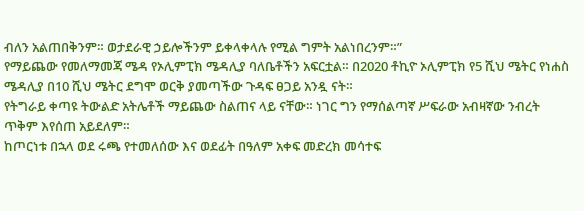ብለን አልጠበቅንም። ወታደራዊ ኃይሎችንም ይቀላቀላሉ የሚል ግምት አልነበረንም።”
የማይጨው የመለማመጃ ሜዳ የኦሊምፒክ ሜዳሊያ ባለቤቶችን አፍርቷል። በ2020 ቶኪዮ ኦሊምፒክ የ5 ሺህ ሜትር የነሐስ ሜዳሊያ በ10 ሺህ ሜትር ደግሞ ወርቅ ያመጣችው ጉዳፍ ፀጋይ አንዷ ናት።
የትግራይ ቀጣዩ ትውልድ አትሌቶች ማይጨው ስልጠና ላይ ናቸው። ነገር ግን የማሰልጣኛ ሥፍራው አብዛኛው ንብረት ጥቅም እየሰጠ አይደለም።
ከጦርነቱ በኋላ ወደ ሩጫ የተመለሰው እና ወደፊት በዓለም አቀፍ መድረክ መሳተፍ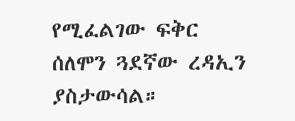የሚፈልገው ፍቅር ሰለሞን ጓደኛው ረዳኢን ያስታውሳል።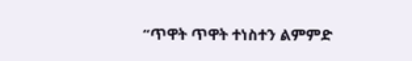“ጥዋት ጥዋት ተነስተን ልምምድ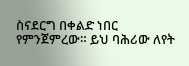ስናደርግ በቀልድ ነበር የምንጀምረው። ይህ ባሕሪው ለየት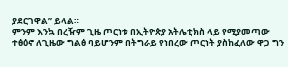ያደርገዋል” ይላል።
ምንም እንኳ በረዥም ጊዜ ጦርነቱ በኢትዮጵያ አትሌቲክስ ላይ የሚያመጣው ተፅዕኖ ለጊዜው ግልፅ ባይሆንም በትግራይ የነበረው ጦርነት ያስከፈለው ዋጋ ግን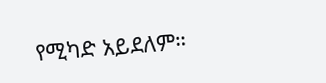የሚካድ አይደለም።